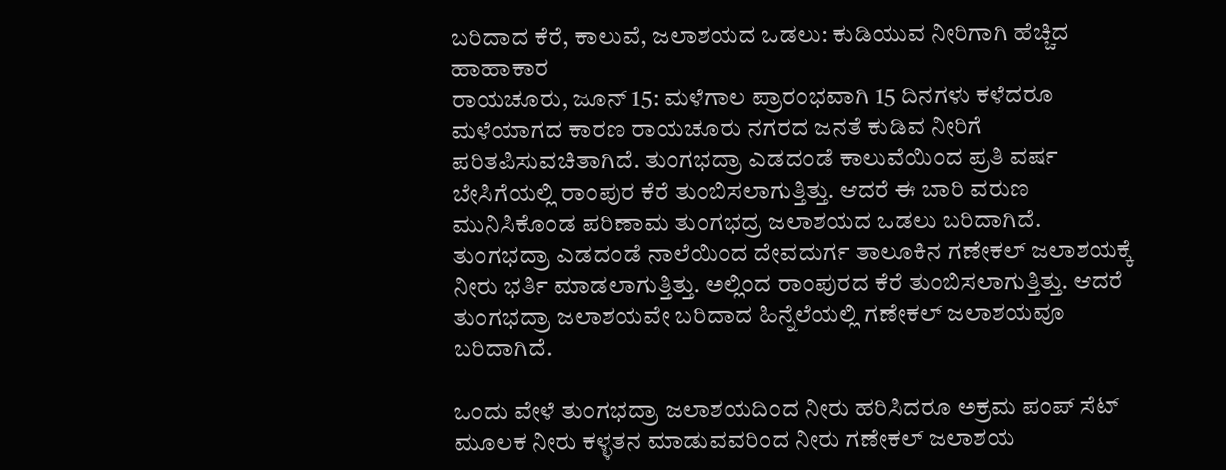ಬರಿದಾದ ಕೆರೆ, ಕಾಲುವೆ, ಜಲಾಶಯದ ಒಡಲು: ಕುಡಿಯುವ ನೀರಿಗಾಗಿ ಹೆಚ್ಚಿದ ಹಾಹಾಕಾರ
ರಾಯಚೂರು, ಜೂನ್ 15: ಮಳೆಗಾಲ ಪ್ರಾರಂಭವಾಗಿ 15 ದಿನಗಳು ಕಳೆದರೂ ಮಳೆಯಾಗದ ಕಾರಣ ರಾಯಚೂರು ನಗರದ ಜನತೆ ಕುಡಿವ ನೀರಿಗೆ ಪರಿತಪಿಸುವಚಿತಾಗಿದೆ. ತುಂಗಭದ್ರಾ ಎಡದಂಡೆ ಕಾಲುವೆಯಿಂದ ಪ್ರತಿ ವರ್ಷ ಬೇಸಿಗೆಯಲ್ಲಿ ರಾಂಪುರ ಕೆರೆ ತುಂಬಿಸಲಾಗುತ್ತಿತ್ತು. ಆದರೆ ಈ ಬಾರಿ ವರುಣ ಮುನಿಸಿಕೊಂಡ ಪರಿಣಾಮ ತುಂಗಭದ್ರ ಜಲಾಶಯದ ಒಡಲು ಬರಿದಾಗಿದೆ.
ತುಂಗಭದ್ರಾ ಎಡದಂಡೆ ನಾಲೆಯಿಂದ ದೇವದುರ್ಗ ತಾಲೂಕಿನ ಗಣೇಕಲ್ ಜಲಾಶಯಕ್ಕೆ ನೀರು ಭರ್ತಿ ಮಾಡಲಾಗುತ್ತಿತ್ತು. ಅಲ್ಲಿಂದ ರಾಂಪುರದ ಕೆರೆ ತುಂಬಿಸಲಾಗುತ್ತಿತ್ತು. ಆದರೆ ತುಂಗಭದ್ರಾ ಜಲಾಶಯವೇ ಬರಿದಾದ ಹಿನ್ನೆಲೆಯಲ್ಲಿ ಗಣೇಕಲ್ ಜಲಾಶಯವೂ ಬರಿದಾಗಿದೆ.

ಒಂದು ವೇಳೆ ತುಂಗಭದ್ರಾ ಜಲಾಶಯದಿಂದ ನೀರು ಹರಿಸಿದರೂ ಅಕ್ರಮ ಪಂಪ್ ಸೆಟ್ ಮೂಲಕ ನೀರು ಕಳ್ಳತನ ಮಾಡುವವರಿಂದ ನೀರು ಗಣೇಕಲ್ ಜಲಾಶಯ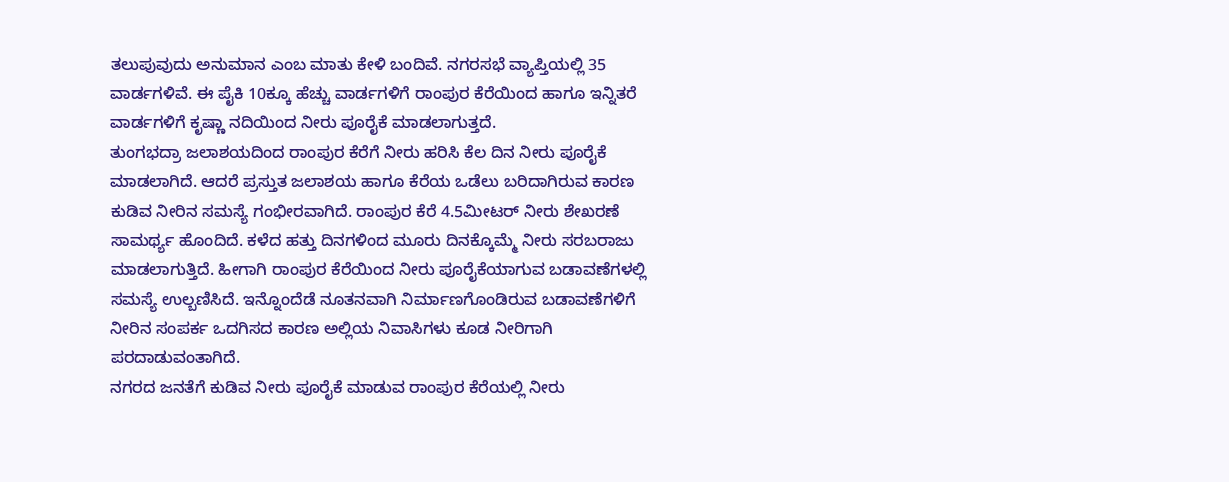ತಲುಪುವುದು ಅನುಮಾನ ಎಂಬ ಮಾತು ಕೇಳಿ ಬಂದಿವೆ. ನಗರಸಭೆ ವ್ಯಾಪ್ತಿಯಲ್ಲಿ 35 ವಾರ್ಡಗಳಿವೆ. ಈ ಪೈಕಿ 10ಕ್ಕೂ ಹೆಚ್ಚು ವಾರ್ಡಗಳಿಗೆ ರಾಂಪುರ ಕೆರೆಯಿಂದ ಹಾಗೂ ಇನ್ನಿತರೆ ವಾರ್ಡಗಳಿಗೆ ಕೃಷ್ಣಾ ನದಿಯಿಂದ ನೀರು ಪೂರೈಕೆ ಮಾಡಲಾಗುತ್ತದೆ.
ತುಂಗಭದ್ರಾ ಜಲಾಶಯದಿಂದ ರಾಂಪುರ ಕೆರೆಗೆ ನೀರು ಹರಿಸಿ ಕೆಲ ದಿನ ನೀರು ಪೂರೈಕೆ ಮಾಡಲಾಗಿದೆ. ಆದರೆ ಪ್ರಸ್ತುತ ಜಲಾಶಯ ಹಾಗೂ ಕೆರೆಯ ಒಡೆಲು ಬರಿದಾಗಿರುವ ಕಾರಣ ಕುಡಿವ ನೀರಿನ ಸಮಸ್ಯೆ ಗಂಭೀರವಾಗಿದೆ. ರಾಂಪುರ ಕೆರೆ 4.5ಮೀಟರ್ ನೀರು ಶೇಖರಣೆ ಸಾಮರ್ಥ್ಯ ಹೊಂದಿದೆ. ಕಳೆದ ಹತ್ತು ದಿನಗಳಿಂದ ಮೂರು ದಿನಕ್ಕೊಮ್ಮೆ ನೀರು ಸರಬರಾಜು ಮಾಡಲಾಗುತ್ತಿದೆ. ಹೀಗಾಗಿ ರಾಂಪುರ ಕೆರೆಯಿಂದ ನೀರು ಪೂರೈಕೆಯಾಗುವ ಬಡಾವಣೆಗಳಲ್ಲಿ ಸಮಸ್ಯೆ ಉಲ್ಬಣಿಸಿದೆ. ಇನ್ನೊಂದೆಡೆ ನೂತನವಾಗಿ ನಿರ್ಮಾಣಗೊಂಡಿರುವ ಬಡಾವಣೆಗಳಿಗೆ ನೀರಿನ ಸಂಪರ್ಕ ಒದಗಿಸದ ಕಾರಣ ಅಲ್ಲಿಯ ನಿವಾಸಿಗಳು ಕೂಡ ನೀರಿಗಾಗಿ ಪರದಾಡುವಂತಾಗಿದೆ.
ನಗರದ ಜನತೆಗೆ ಕುಡಿವ ನೀರು ಪೂರೈಕೆ ಮಾಡುವ ರಾಂಪುರ ಕೆರೆಯಲ್ಲಿ ನೀರು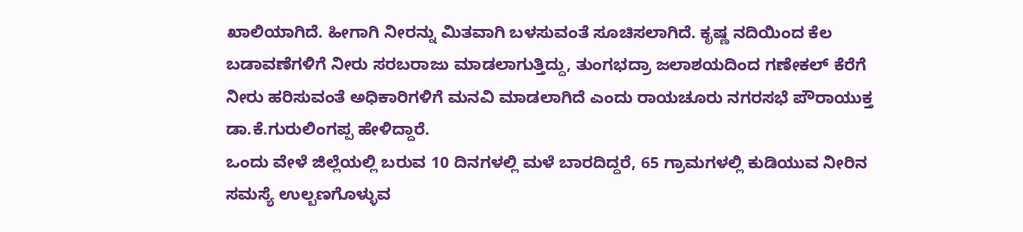ಖಾಲಿಯಾಗಿದೆ. ಹೀಗಾಗಿ ನೀರನ್ನು ಮಿತವಾಗಿ ಬಳಸುವಂತೆ ಸೂಚಿಸಲಾಗಿದೆ. ಕೃಷ್ಣ ನದಿಯಿಂದ ಕೆಲ ಬಡಾವಣೆಗಳಿಗೆ ನೀರು ಸರಬರಾಜು ಮಾಡಲಾಗುತ್ತಿದ್ದು, ತುಂಗಭದ್ರಾ ಜಲಾಶಯದಿಂದ ಗಣೇಕಲ್ ಕೆರೆಗೆ ನೀರು ಹರಿಸುವಂತೆ ಅಧಿಕಾರಿಗಳಿಗೆ ಮನವಿ ಮಾಡಲಾಗಿದೆ ಎಂದು ರಾಯಚೂರು ನಗರಸಭೆ ಪೌರಾಯುಕ್ತ ಡಾ.ಕೆ.ಗುರುಲಿಂಗಪ್ಪ ಹೇಳಿದ್ದಾರೆ.
ಒಂದು ವೇಳೆ ಜಿಲ್ಲೆಯಲ್ಲಿ ಬರುವ 10 ದಿನಗಳಲ್ಲಿ ಮಳೆ ಬಾರದಿದ್ದರೆ, 65 ಗ್ರಾಮಗಳಲ್ಲಿ ಕುಡಿಯುವ ನೀರಿನ ಸಮಸ್ಯೆ ಉಲ್ಬಣಗೊಳ್ಳುವ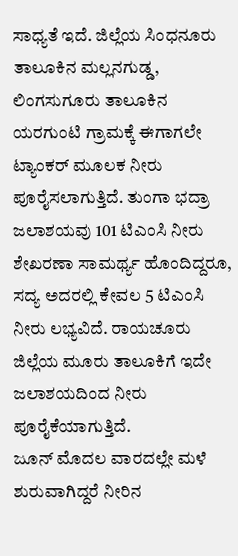ಸಾಧ್ಯತೆ ಇದೆ. ಜಿಲ್ಲೆಯ ಸಿಂಧನೂರು ತಾಲೂಕಿನ ಮಲ್ಲನಗುಡ್ಡ, ಲಿಂಗಸುಗೂರು ತಾಲೂಕಿನ ಯರಗುಂಟಿ ಗ್ರಾಮಕ್ಕೆ ಈಗಾಗಲೇ ಟ್ಯಾಂಕರ್ ಮೂಲಕ ನೀರು ಪೂರೈಸಲಾಗುತ್ತಿದೆ. ತುಂಗಾ ಭದ್ರಾ ಜಲಾಶಯವು 101 ಟಿಎಂಸಿ ನೀರು ಶೇಖರಣಾ ಸಾಮರ್ಥ್ಯ ಹೊಂದಿದ್ದರೂ, ಸದ್ಯ ಅದರಲ್ಲಿ ಕೇವಲ 5 ಟಿಎಂಸಿ ನೀರು ಲಭ್ಯವಿದೆ. ರಾಯಚೂರು ಜಿಲ್ಲೆಯ ಮೂರು ತಾಲೂಕಿಗೆ ಇದೇ ಜಲಾಶಯದಿಂದ ನೀರು ಪೂರೈಕೆಯಾಗುತ್ತಿದೆ.
ಜೂನ್ ಮೊದಲ ವಾರದಲ್ಲೇ ಮಳೆ ಶುರುವಾಗಿದ್ದರೆ ನೀರಿನ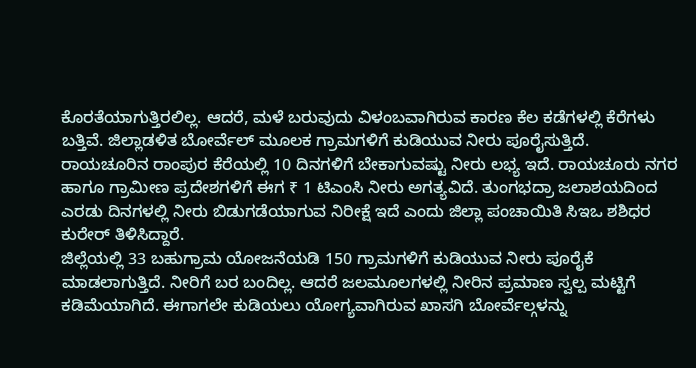ಕೊರತೆಯಾಗುತ್ತಿರಲಿಲ್ಲ. ಆದರೆ, ಮಳೆ ಬರುವುದು ವಿಳಂಬವಾಗಿರುವ ಕಾರಣ ಕೆಲ ಕಡೆಗಳಲ್ಲಿ ಕೆರೆಗಳು ಬತ್ತಿವೆ. ಜಿಲ್ಲಾಡಳಿತ ಬೋರ್ವೆಲ್ ಮೂಲಕ ಗ್ರಾಮಗಳಿಗೆ ಕುಡಿಯುವ ನೀರು ಪೂರೈಸುತ್ತಿದೆ.
ರಾಯಚೂರಿನ ರಾಂಪುರ ಕೆರೆಯಲ್ಲಿ 10 ದಿನಗಳಿಗೆ ಬೇಕಾಗುವಷ್ಟು ನೀರು ಲಭ್ಯ ಇದೆ. ರಾಯಚೂರು ನಗರ ಹಾಗೂ ಗ್ರಾಮೀಣ ಪ್ರದೇಶಗಳಿಗೆ ಈಗ ₹ 1 ಟಿಎಂಸಿ ನೀರು ಅಗತ್ಯವಿದೆ. ತುಂಗಭದ್ರಾ ಜಲಾಶಯದಿಂದ ಎರಡು ದಿನಗಳಲ್ಲಿ ನೀರು ಬಿಡುಗಡೆಯಾಗುವ ನಿರೀಕ್ಷೆ ಇದೆ ಎಂದು ಜಿಲ್ಲಾ ಪಂಚಾಯಿತಿ ಸಿಇಒ ಶಶಿಧರ ಕುರೇರ್ ತಿಳಿಸಿದ್ದಾರೆ.
ಜಿಲ್ಲೆಯಲ್ಲಿ 33 ಬಹುಗ್ರಾಮ ಯೋಜನೆಯಡಿ 150 ಗ್ರಾಮಗಳಿಗೆ ಕುಡಿಯುವ ನೀರು ಪೂರೈಕೆ ಮಾಡಲಾಗುತ್ತಿದೆ. ನೀರಿಗೆ ಬರ ಬಂದಿಲ್ಲ. ಆದರೆ ಜಲಮೂಲಗಳಲ್ಲಿ ನೀರಿನ ಪ್ರಮಾಣ ಸ್ವಲ್ಪ ಮಟ್ಟಿಗೆ ಕಡಿಮೆಯಾಗಿದೆ. ಈಗಾಗಲೇ ಕುಡಿಯಲು ಯೋಗ್ಯವಾಗಿರುವ ಖಾಸಗಿ ಬೋರ್ವೆಲ್ಗಳನ್ನು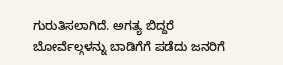ಗುರುತಿಸಲಾಗಿದೆ. ಅಗತ್ಯ ಬಿದ್ದರೆ ಬೋರ್ವೆಲ್ಗಳನ್ನು ಬಾಡಿಗೆಗೆ ಪಡೆದು ಜನರಿಗೆ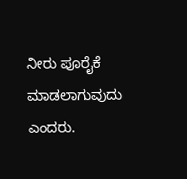ನೀರು ಪೂರೈಕೆ ಮಾಡಲಾಗುವುದು ಎಂದರು.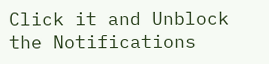Click it and Unblock the Notifications